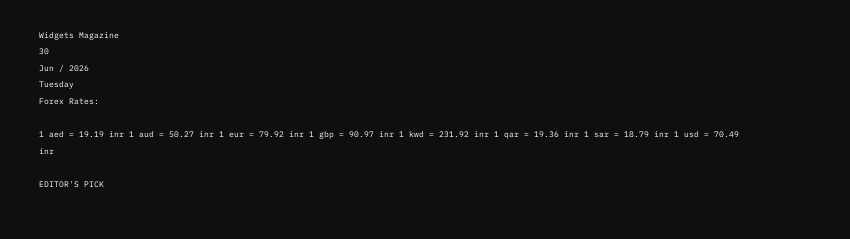Widgets Magazine
30
Jun / 2026
Tuesday
Forex Rates:

1 aed = 19.19 inr 1 aud = 50.27 inr 1 eur = 79.92 inr 1 gbp = 90.97 inr 1 kwd = 231.92 inr 1 qar = 19.36 inr 1 sar = 18.79 inr 1 usd = 70.49 inr

EDITOR'S PICK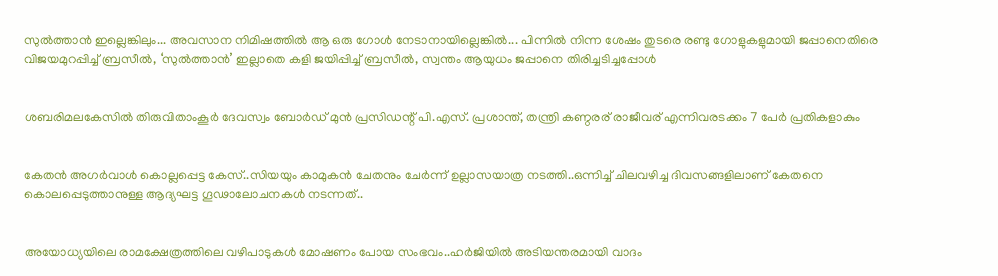സുൽത്താൻ ഇല്ലെങ്കിലും... അവസാന നിമിഷത്തിൽ ആ ഒരു ഗോൾ നേടാനായില്ലെങ്കിൽ... പിന്നിൽ നിന്ന ശേഷം തുടരെ രണ്ടു ഗോളുകളുമായി ജപ്പാനെതിരെ വിജയമുറപ്പിച്ച് ബ്രസീൽ, ‘സുൽത്താൻ’ ഇല്ലാതെ കളി ജയിപ്പിച്ച് ബ്രസീൽ, സ്വന്തം ആയുധം ജപ്പാനെ തിരിച്ചടിച്ചപ്പോൾ


ശബരിമലകേസിൽ തിരുവിതാംകൂർ ദേവസ്വം ബോർഡ് മുൻ പ്രസിഡന്റ് പി.എസ്. പ്രശാന്ത്, തന്ത്രി കണ്ഠരര് രാജീവര് എന്നിവരടക്കം 7 പേർ പ്രതികളാകും


കേതന്‍ അഗര്‍വാള്‍ കൊല്ലപ്പെട്ട കേസ്..സിയയും കാമുകന്‍ ചേതനും ചേർന്ന് ഉല്ലാസയാത്ര നടത്തി..ഒന്നിച്ച് ചിലവഴിച്ച ദിവസങ്ങളിലാണ് കേതനെ കൊലപ്പെടുത്താനുള്ള ആദ്യഘട്ട ഗൂഢാലോചനകള്‍ നടന്നത്..


അയോധ്യയിലെ രാമക്ഷേത്രത്തിലെ വഴിപാടുകൾ മോഷണം പോയ സംഭവം..ഹർജിയിൽ അടിയന്തരമായി വാദം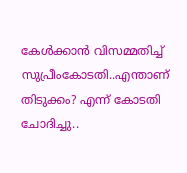കേൾക്കാൻ വിസമ്മതിച്ച് സുപ്രീംകോടതി..എന്താണ് തിടുക്കം? എന്ന് കോടതി ചോദിച്ചു..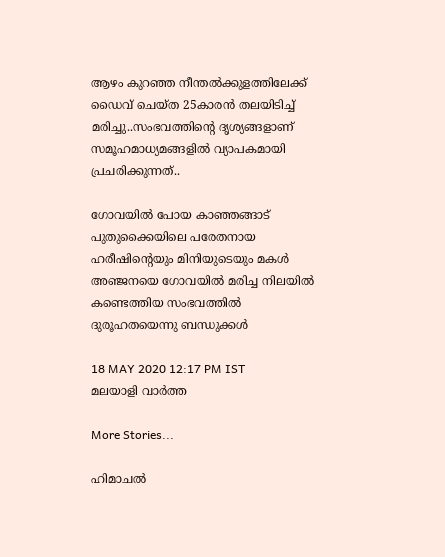ആഴം കുറഞ്ഞ നീന്തല്‍ക്കുളത്തിലേക്ക് ഡൈവ് ചെയ്ത 25കാരന്‍ തലയിടിച്ച് മരിച്ചു..സംഭവത്തിന്റെ ദൃശ്യങ്ങളാണ് സമൂഹമാധ്യമങ്ങളില്‍ വ്യാപകമായി പ്രചരിക്കുന്നത്..

ഗോവയില്‍ പോയ കാഞ്ഞങ്ങാട് പുതുക്കൈയിലെ പരേതനായ ഹരീഷിന്റെയും മിനിയുടെയും മകള്‍ അഞ്ജനയെ ഗോവയില്‍ മരിച്ച നിലയില്‍ കണ്ടെത്തിയ സംഭവത്തില്‍ ദുരൂഹതയെന്നു ബന്ധുക്കള്‍

18 MAY 2020 12:17 PM IST
മലയാളി വാര്‍ത്ത

More Stories...

ഹിമാചൽ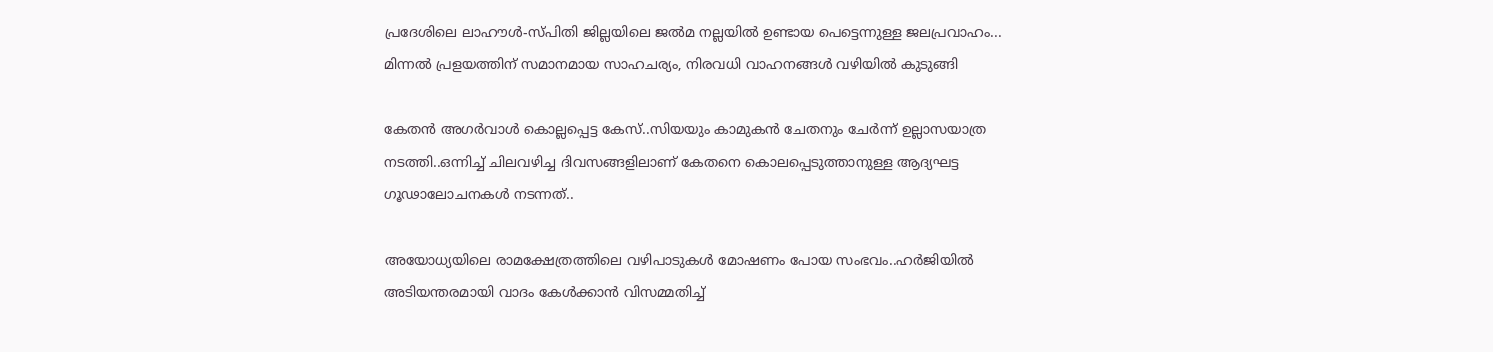പ്രദേശിലെ ലാഹൗൾ-സ്പിതി ജില്ലയിലെ ജൽമ നല്ലയിൽ ഉണ്ടായ പെട്ടെന്നുള്ള ജലപ്രവാഹം... മിന്നൽ പ്രളയത്തിന് സമാനമായ സാഹചര്യം, നിരവധി വാഹനങ്ങൾ വഴിയിൽ കുടുങ്ങി

കേതന്‍ അഗര്‍വാള്‍ കൊല്ലപ്പെട്ട കേസ്..സിയയും കാമുകന്‍ ചേതനും ചേർന്ന് ഉല്ലാസയാത്ര നടത്തി..ഒന്നിച്ച് ചിലവഴിച്ച ദിവസങ്ങളിലാണ് കേതനെ കൊലപ്പെടുത്താനുള്ള ആദ്യഘട്ട ഗൂഢാലോചനകള്‍ നടന്നത്..

അയോധ്യയിലെ രാമക്ഷേത്രത്തിലെ വഴിപാടുകൾ മോഷണം പോയ സംഭവം..ഹർജിയിൽ അടിയന്തരമായി വാദം കേൾക്കാൻ വിസമ്മതിച്ച്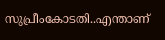സുപ്രീംകോടതി..എന്താണ്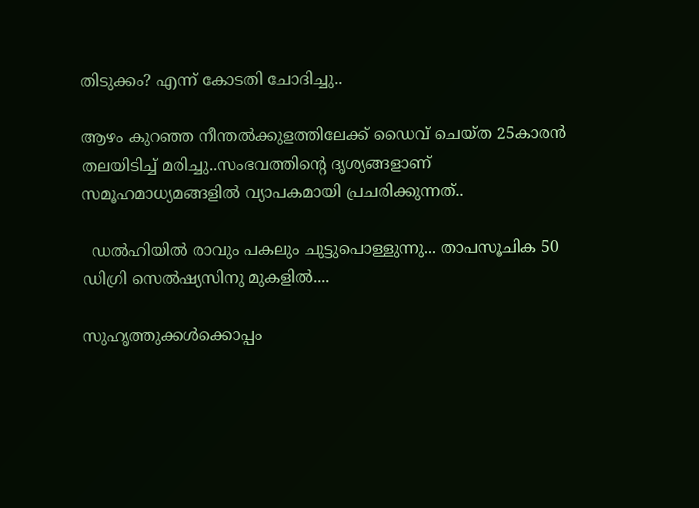തിടുക്കം? എന്ന് കോടതി ചോദിച്ചു..

ആഴം കുറഞ്ഞ നീന്തല്‍ക്കുളത്തിലേക്ക് ഡൈവ് ചെയ്ത 25കാരന്‍ തലയിടിച്ച് മരിച്ചു..സംഭവത്തിന്റെ ദൃശ്യങ്ങളാണ് സമൂഹമാധ്യമങ്ങളില്‍ വ്യാപകമായി പ്രചരിക്കുന്നത്..

  ഡൽഹിയിൽ രാവും പകലും ചുട്ടുപൊള്ളുന്നു... താപസൂചിക 50 ഡിഗ്രി സെൽഷ്യസിനു മുകളിൽ....

സുഹൃത്തുക്കള്‍ക്കൊപ്പം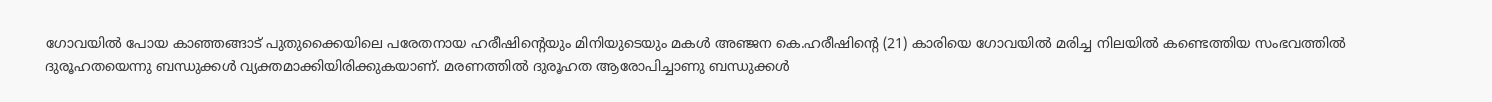ഗോവയില്‍ പോയ കാഞ്ഞങ്ങാട് പുതുക്കൈയിലെ പരേതനായ ഹരീഷിന്റെയും മിനിയുടെയും മകള്‍ അഞ്ജന കെ.ഹരീഷിന്റെ (21) കാരിയെ ഗോവയില്‍ മരിച്ച നിലയില്‍ കണ്ടെത്തിയ സംഭവത്തില്‍ ദുരൂഹതയെന്നു ബന്ധുക്കള്‍ വ്യക്തമാക്കിയിരിക്കുകയാണ്. മരണത്തില്‍ ദുരൂഹത ആരോപിച്ചാണു ബന്ധുക്കള്‍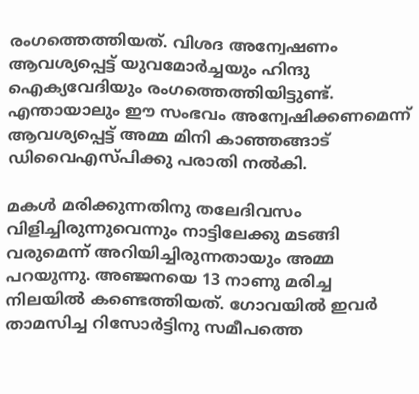രംഗത്തെത്തിയത്. വിശദ അന്വേഷണം ആവശ്യപ്പെട്ട് യുവമോര്‍ച്ചയും ഹിന്ദു ഐക്യവേദിയും രംഗത്തെത്തിയിട്ടുണ്ട്. എന്തായാലും ഈ സംഭവം അന്വേഷിക്കണമെന്ന് ആവശ്യപ്പെട്ട് അമ്മ മിനി കാഞ്ഞങ്ങാട് ഡിവൈഎസ്പിക്കു പരാതി നല്‍കി.

മകള്‍ മരിക്കുന്നതിനു തലേദിവസം വിളിച്ചിരുന്നുവെന്നും നാട്ടിലേക്കു മടങ്ങി വരുമെന്ന് അറിയിച്ചിരുന്നതായും അമ്മ പറയുന്നു. അഞ്ജനയെ 13 നാണു മരിച്ച നിലയില്‍ കണ്ടെത്തിയത്. ഗോവയില്‍ ഇവര്‍ താമസിച്ച റിസോര്‍ട്ടിനു സമീപത്തെ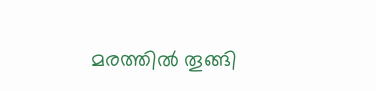മരത്തില്‍ തൂങ്ങി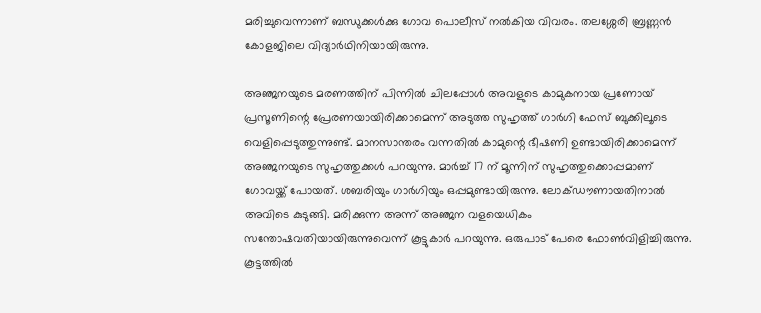മരിച്ചുവെന്നാണ് ബന്ധുക്കള്‍ക്കു ഗോവ പൊലീസ് നല്‍കിയ വിവരം. തലശ്ശേരി ബ്രണ്ണന്‍ കോളജിലെ വിദ്യാര്‍ഥിനിയായിരുന്നു.

അഞ്ജനയുടെ മരണത്തിന് പിന്നില്‍ ചിലപ്പോള്‍ അവളുടെ കാമുകനായ പ്രണോയ് പ്രസൂണിന്റെ പ്രേരണയായിരിക്കാമെന്ന് അടുത്ത സുഹൃത്ത് ഗാര്‍ഗി ഫേസ് ബുക്കിലൂടെ വെളിപ്പെടുത്തുന്നുണ്ട്. മാനസാന്തരം വന്നതില്‍ കാമുന്റെ ഭീഷണി ഉണ്ടായിരിക്കാമെന്ന് അഞ്ജനയുടെ സുഹൃത്തുക്കള്‍ പറയുന്നു. മാര്‍ച്ച് 17 ന് മൂന്നിന് സുഹൃത്തുക്കൊപ്പമാണ് ഗോവയ്ക്ക് പോയത്. ശബരിയും ഗാര്‍ഗിയും ഒപ്പമുണ്ടായിരുന്നു. ലോക്ഡൗണായതിനാല്‍ അവിടെ കുടുങ്ങി. മരിക്കുന്ന അന്ന് അഞ്ജന വളയെധികം സന്തോഷവതിയായിരുന്നുവെന്ന് കൂട്ടുകാര്‍ പറയുന്നു. ഒരുപാട് പേരെ ഫോണ്‍വിളിച്ചിരുന്നു. കൂട്ടത്തില്‍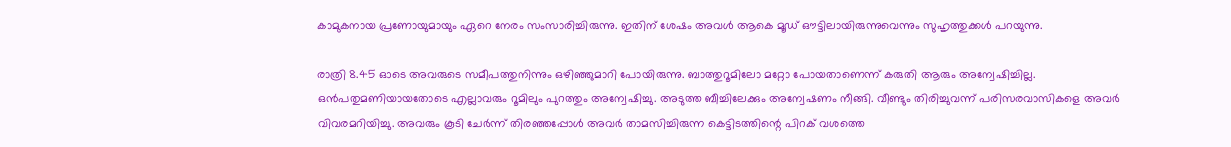കാമുകനായ പ്രണോയുമായും ഏറെ നേരം സംസാരിച്ചിരുന്നു. ഇതിന് ശേഷം അവള്‍ ആകെ മൂഡ് ഔട്ടിലായിരുന്നുവെന്നും സുഹൃത്തുക്കള്‍ പറയുന്നു.

രാത്രി 8.45 ഓടെ അവരുടെ സമീപത്തുനിന്നും ഒഴിഞ്ഞുമാറി പോയിരുന്നു. ബാത്തുറൂമിലോ മറ്റോ പോയതാണെന്ന് കരുതി ആരും അന്വേഷിച്ചില്ല. ഒന്‍പതുമണിയായതോടെ എല്ലാവരും റൂമിലും പുറത്തും അന്വേഷിച്ചു. അടുത്ത ബീച്ചിലേക്കും അന്വേഷണം നീങ്ങി. വീണ്ടും തിരിച്ചുവന്ന് പരിസരവാസികളെ അവര്‍ വിവരമറിയിച്ചു. അവരും കൂടി ചേര്‍ന്ന് തിരഞ്ഞപ്പോള്‍ അവര്‍ താമസിച്ചിരുന്ന കെട്ടിടത്തിന്റെ പിറക് വശത്തെ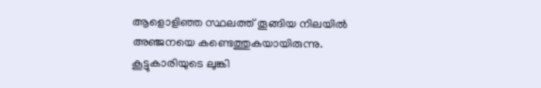ആളൊളിഞ്ഞ സ്ഥലത്ത് തൂങ്ങിയ നിലയില്‍ അഞ്ജനയെ കണ്ടെത്തുകയായിരുന്നു. കൂട്ടുകാരിയുടെ ലുങ്കി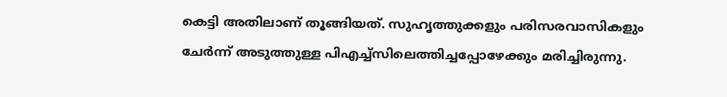കെട്ടി അതിലാണ് തൂങ്ങിയത്. സുഹൃത്തുക്കളും പരിസരവാസികളും ചേര്‍ന്ന് അടുത്തുള്ള പിഎച്ച്‌സിലെത്തിച്ചപ്പോഴേക്കും മരിച്ചിരുന്നു.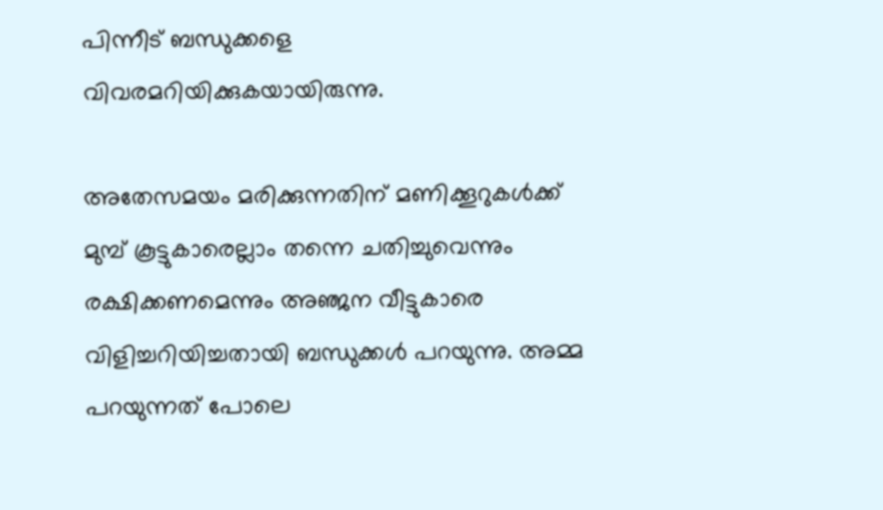പിന്നീട് ബന്ധുക്കളെ വിവരമറിയിക്കുകയായിരുന്നു.

അതേസമയം മരിക്കുന്നതിന് മണിക്കൂറുകള്‍ക്ക് മുമ്പ് കൂട്ടുകാരെല്ലാം തന്നെ ചതിച്ചുവെന്നും രക്ഷിക്കണമെന്നും അഞ്ജന വീട്ടുകാരെ വിളിച്ചറിയിച്ചതായി ബന്ധുക്കള്‍ പറയുന്നു. അമ്മ പറയുന്നത് പോലെ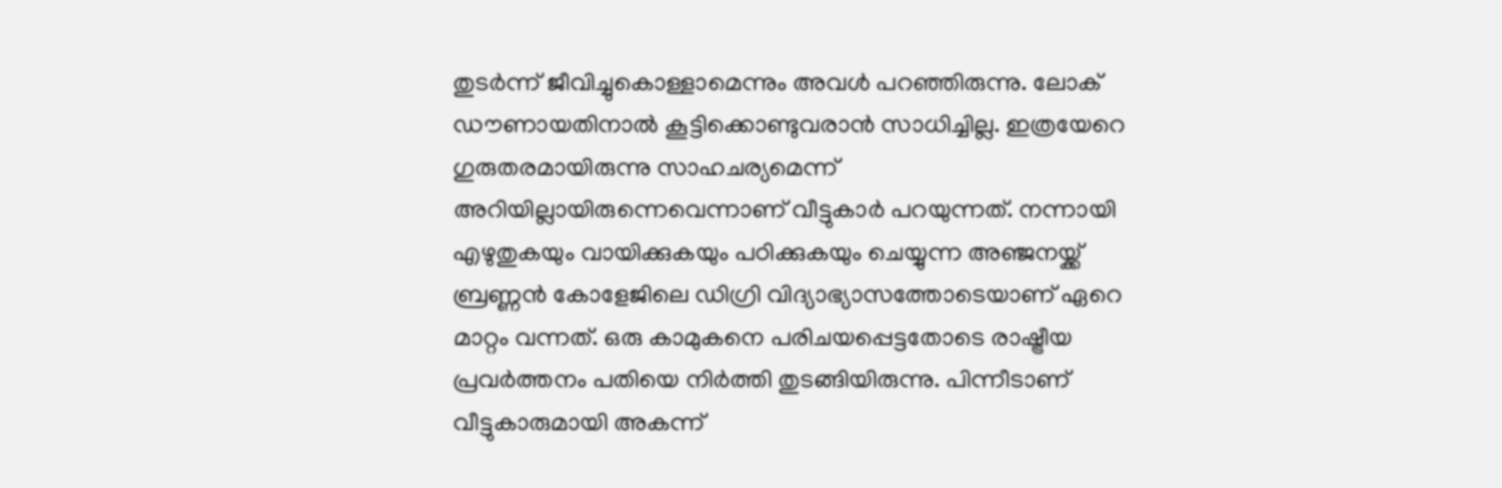തുടര്‍ന്ന് ജീവിച്ചുകൊള്ളാമെന്നും അവള്‍ പറഞ്ഞിരുന്നു. ലോക് ഡൗണായതിനാല്‍ കൂട്ടിക്കൊണ്ടുവരാന്‍ സാധിച്ചില്ല. ഇത്രയേറെ ഗുരുതരമായിരുന്നു സാഹചര്യമെന്ന് അറിയില്ലായിരുന്നെവെന്നാണ് വീട്ടുകാര്‍ പറയുന്നത്. നന്നായി എഴുതുകയും വായിക്കുകയും പഠിക്കുകയും ചെയ്യുന്ന അഞ്ജനയ്ക്ക് ബ്രണ്ണന്‍ കോളേജിലെ ഡിഗ്രി വിദ്യാഭ്യാസത്തോടെയാണ് ഏറെ മാറ്റം വന്നത്. ഒരു കാമുകനെ പരിചയപ്പെട്ടതോടെ രാഷ്ട്രീയ പ്രവര്‍ത്തനം പതിയെ നിര്‍ത്തി തുടങ്ങിയിരുന്നു. പിന്നീടാണ് വീട്ടുകാരുമായി അകന്ന്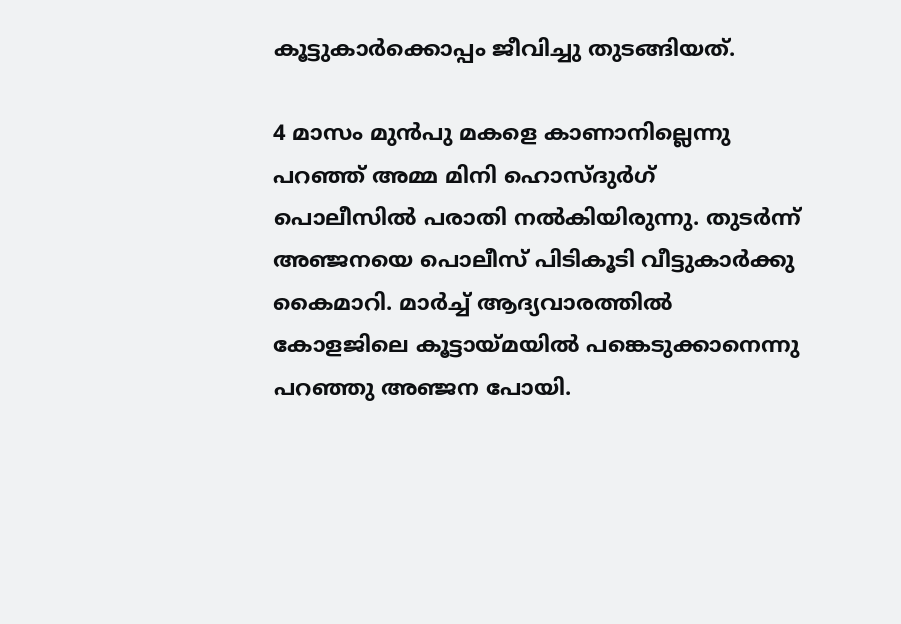കൂട്ടുകാര്‍ക്കൊപ്പം ജീവിച്ചു തുടങ്ങിയത്.

4 മാസം മുന്‍പു മകളെ കാണാനില്ലെന്നു പറഞ്ഞ് അമ്മ മിനി ഹൊസ്ദുര്‍ഗ് പൊലീസില്‍ പരാതി നല്‍കിയിരുന്നു. തുടര്‍ന്ന് അഞ്ജനയെ പൊലീസ് പിടികൂടി വീട്ടുകാര്‍ക്കു കൈമാറി. മാര്‍ച്ച് ആദ്യവാരത്തില്‍ കോളജിലെ കൂട്ടായ്മയില്‍ പങ്കെടുക്കാനെന്നു പറഞ്ഞു അഞ്ജന പോയി.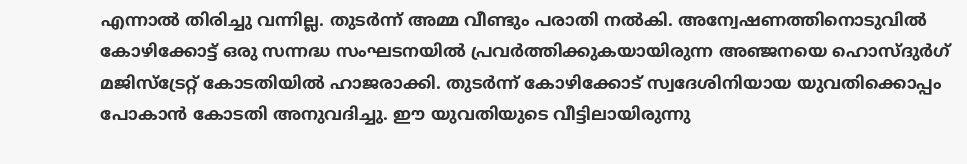എന്നാല്‍ തിരിച്ചു വന്നില്ല. തുടര്‍ന്ന് അമ്മ വീണ്ടും പരാതി നല്‍കി. അന്വേഷണത്തിനൊടുവില്‍ കോഴിക്കോട്ട് ഒരു സന്നദ്ധ സംഘടനയില്‍ പ്രവര്‍ത്തിക്കുകയായിരുന്ന അഞ്ജനയെ ഹൊസ്ദുര്‍ഗ് മജിസ്ട്രേറ്റ് കോടതിയില്‍ ഹാജരാക്കി. തുടര്‍ന്ന് കോഴിക്കോട് സ്വദേശിനിയായ യുവതിക്കൊപ്പം പോകാന്‍ കോടതി അനുവദിച്ചു. ഈ യുവതിയുടെ വീട്ടിലായിരുന്നു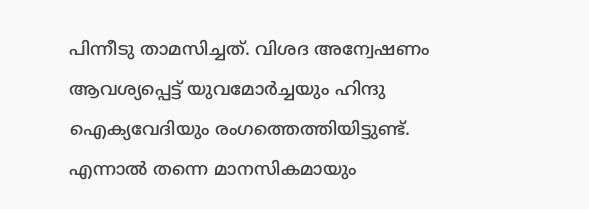പിന്നീടു താമസിച്ചത്. വിശദ അന്വേഷണം ആവശ്യപ്പെട്ട് യുവമോര്‍ച്ചയും ഹിന്ദു ഐക്യവേദിയും രംഗത്തെത്തിയിട്ടുണ്ട്.
എന്നാല്‍ തന്നെ മാനസികമായും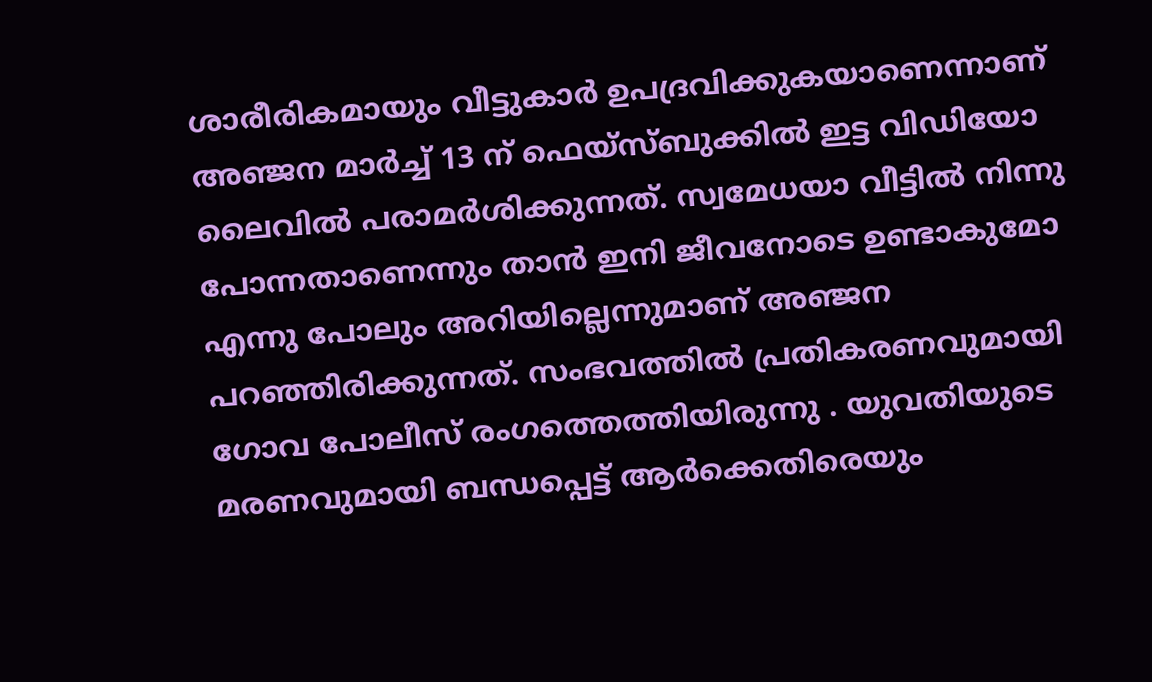ശാരീരികമായും വീട്ടുകാര്‍ ഉപദ്രവിക്കുകയാണെന്നാണ് അഞ്ജന മാര്‍ച്ച് 13 ന് ഫെയ്‌സ്ബുക്കില്‍ ഇട്ട വിഡിയോ ലൈവില്‍ പരാമര്‍ശിക്കുന്നത്. സ്വമേധയാ വീട്ടില്‍ നിന്നു പോന്നതാണെന്നും താന്‍ ഇനി ജീവനോടെ ഉണ്ടാകുമോ എന്നു പോലും അറിയില്ലെന്നുമാണ് അഞ്ജന പറഞ്ഞിരിക്കുന്നത്. സംഭവത്തില്‍ പ്രതികരണവുമായി ഗോവ പോലീസ് രംഗത്തെത്തിയിരുന്നു . യുവതിയുടെ മരണവുമായി ബന്ധപ്പെട്ട് ആര്‍ക്കെതിരെയും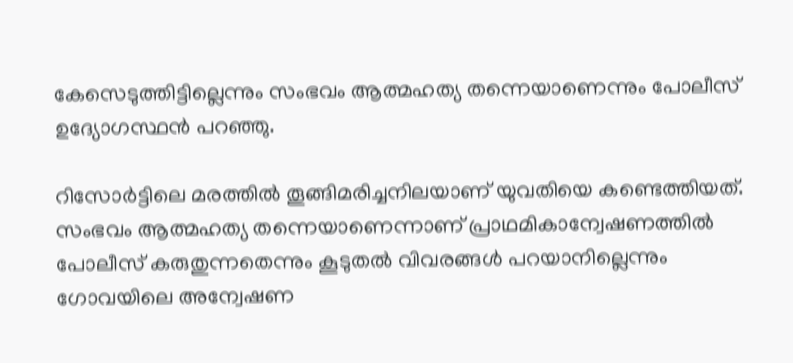കേസെടുത്തിട്ടില്ലെന്നും സംഭവം ആത്മഹത്യ തന്നെയാണെന്നും പോലീസ് ഉദ്യോഗസ്ഥന്‍ പറഞ്ഞു.

റിസോര്‍ട്ടിലെ മരത്തില്‍ തൂങ്ങിമരിച്ചനിലയാണ് യുവതിയെ കണ്ടെത്തിയത്. സംഭവം ആത്മഹത്യ തന്നെയാണെന്നാണ് പ്രാഥമികാന്വേഷണത്തില്‍ പോലീസ് കരുതുന്നതെന്നും കൂടുതല്‍ വിവരങ്ങള്‍ പറയാനില്ലെന്നും ഗോവയിലെ അന്വേഷണ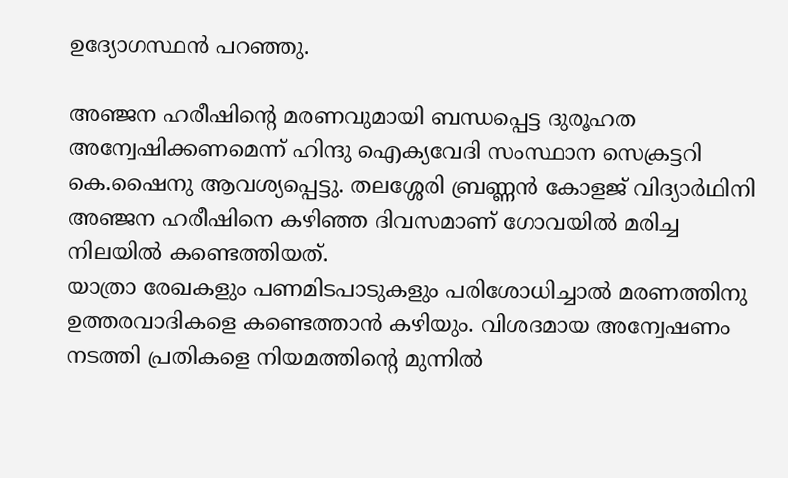ഉദ്യോഗസ്ഥന്‍ പറഞ്ഞു.

അഞ്ജന ഹരീഷിന്റെ മരണവുമായി ബന്ധപ്പെട്ട ദുരൂഹത അന്വേഷിക്കണമെന്ന് ഹിന്ദു ഐക്യവേദി സംസ്ഥാന സെക്രട്ടറി കെ.ഷൈനു ആവശ്യപ്പെട്ടു. തലശ്ശേരി ബ്രണ്ണന്‍ കോളജ് വിദ്യാര്‍ഥിനി അഞ്ജന ഹരീഷിനെ കഴിഞ്ഞ ദിവസമാണ് ഗോവയില്‍ മരിച്ച നിലയില്‍ കണ്ടെത്തിയത്.
യാത്രാ രേഖകളും പണമിടപാടുകളും പരിശോധിച്ചാല്‍ മരണത്തിനു ഉത്തരവാദികളെ കണ്ടെത്താന്‍ കഴിയും. വിശദമായ അന്വേഷണം നടത്തി പ്രതികളെ നിയമത്തിന്റെ മുന്നില്‍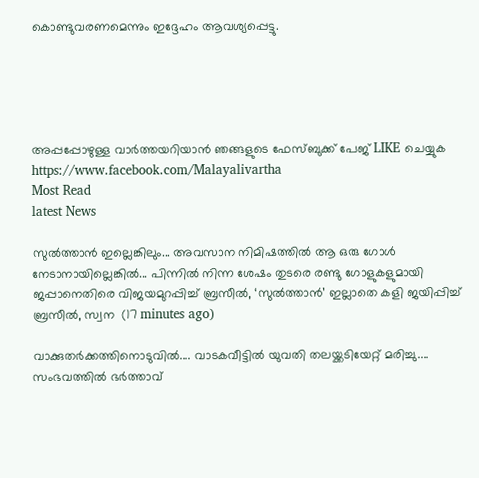കൊണ്ടുവരണമെന്നും ഇദ്ദേഹം ആവശ്യപ്പെട്ടു.





അപ്പപ്പോഴുള്ള വാര്‍ത്തയറിയാന്‍ ഞങ്ങളുടെ ഫേസ്‌ബുക്ക്‌ പേജ് LIKE ചെയ്യുക
https://www.facebook.com/Malayalivartha
Most Read
latest News

സുൽത്താൻ ഇല്ലെങ്കിലും... അവസാന നിമിഷത്തിൽ ആ ഒരു ഗോൾ നേടാനായില്ലെങ്കിൽ... പിന്നിൽ നിന്ന ശേഷം തുടരെ രണ്ടു ഗോളുകളുമായി ജപ്പാനെതിരെ വിജയമുറപ്പിച്ച് ബ്രസീൽ, ‘സുൽത്താൻ’ ഇല്ലാതെ കളി ജയിപ്പിച്ച് ബ്രസീൽ, സ്വന  (17 minutes ago)

വാക്കുതർക്കത്തിനൊടുവിൽ.... വാടകവീട്ടിൽ യുവതി തലയ്ക്കടിയേറ്റ് മരിച്ചു.... സംഭവത്തിൽ ഭർത്താവ്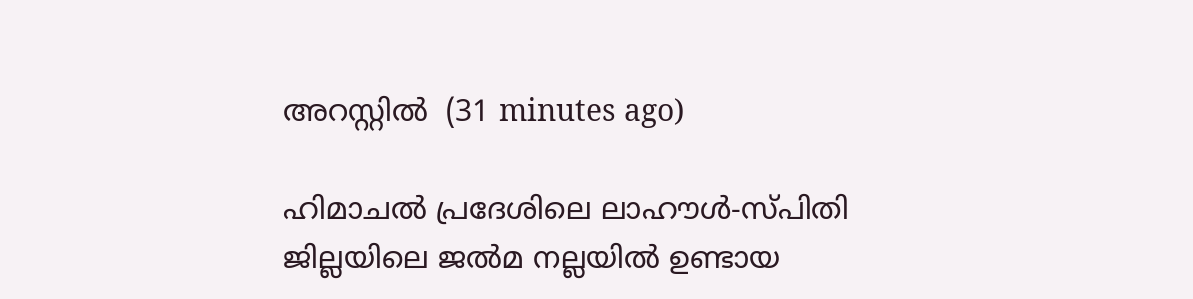അറസ്റ്റിൽ  (31 minutes ago)

ഹിമാചൽ പ്രദേശിലെ ലാഹൗൾ-സ്പിതി ജില്ലയിലെ ജൽമ നല്ലയിൽ ഉണ്ടായ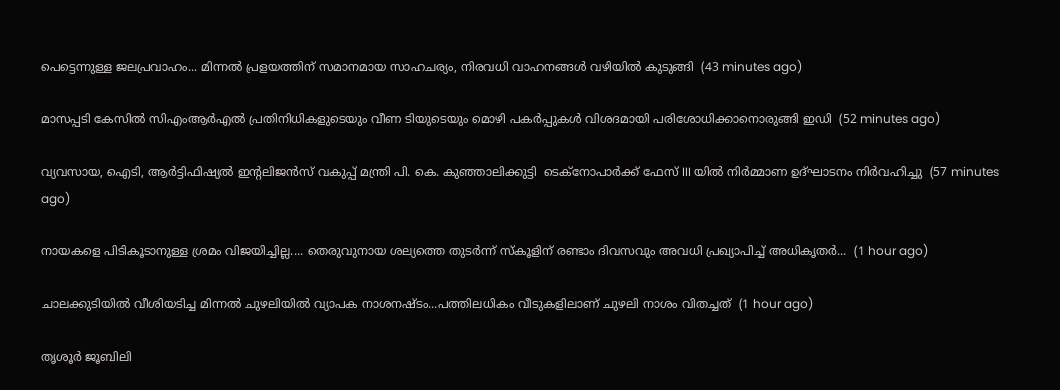പെട്ടെന്നുള്ള ജലപ്രവാഹം... മിന്നൽ പ്രളയത്തിന് സമാനമായ സാഹചര്യം, നിരവധി വാഹനങ്ങൾ വഴിയിൽ കുടുങ്ങി  (43 minutes ago)

മാസപ്പടി കേസിൽ സിഎംആർഎൽ പ്രതിനിധികളുടെയും വീണ ടിയുടെയും മൊഴി പകർപ്പുകൾ വിശദമായി പരിശോധിക്കാനൊരുങ്ങി ഇഡി  (52 minutes ago)

വ്യവസായ, ഐടി, ആർട്ടിഫിഷ്യൽ ഇന്റലിജൻസ് വകുപ്പ് മന്ത്രി പി. കെ. കുഞ്ഞാലിക്കുട്ടി  ടെക്‌നോപാർക്ക് ഫേസ് III യിൽ നിർമ്മാണ ഉദ്ഘാടനം നിർവഹിച്ചു  (57 minutes ago)

നായകളെ പിടികൂടാനുള്ള ശ്രമം വിജയിച്ചില്ല.... തെരുവുനായ ശല്യത്തെ തുടർന്ന് സ്‌കൂളിന് രണ്ടാം ദിവസവും അവധി പ്രഖ്യാപിച്ച് അധികൃതർ...  (1 hour ago)

ചാലക്കുടിയിൽ വീശിയടിച്ച മിന്നൽ ചുഴലിയിൽ വ്യാപക നാശനഷ്ടം...പത്തിലധികം വീടുകളിലാണ് ചുഴലി നാശം വിതച്ചത്  (1 hour ago)

തൃശൂർ ജൂബിലി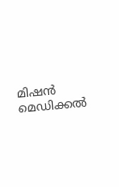മിഷൻ മെഡിക്കൽ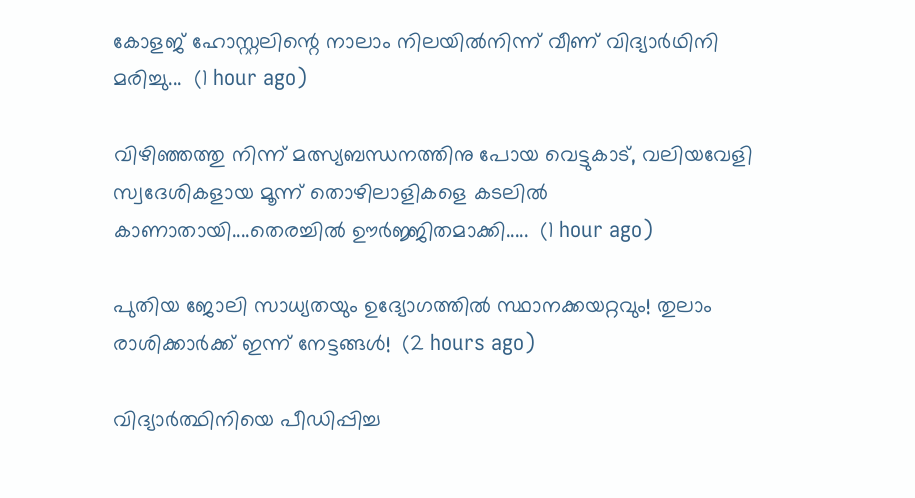കോളജ് ഹോസ്റ്റലിന്റെ നാലാം നിലയിൽനിന്ന് വീണ് വിദ്യാർഥിനി മരിച്ചു...  (1 hour ago)

വിഴിഞ്ഞത്തു നിന്ന് മത്സ്യബന്ധനത്തിനു പോയ വെട്ടുകാട്, വലിയവേളി സ്വദേശികളായ മൂന്ന് തൊഴിലാളികളെ കടലിൽ കാണാതായി....തെരച്ചിൽ ഊർജ്ജിതമാക്കി.....  (1 hour ago)

പുതിയ ജോലി സാധ്യതയും ഉദ്യോഗത്തിൽ സ്ഥാനക്കയറ്റവും! തുലാം രാശിക്കാർക്ക് ഇന്ന് നേട്ടങ്ങൾ!  (2 hours ago)

വിദ്യാർത്ഥിനിയെ പീഡിപ്പിച്ച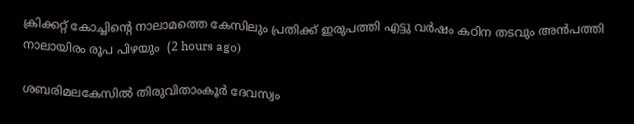ക്രിക്കറ്റ് കോച്ചിന്റെ നാലാമത്തെ കേസിലും പ്രതിക്ക് ഇരുപത്തി എട്ടു വർഷം കഠിന തടവും അൻപത്തി നാലായിരം രൂപ പിഴയും  (2 hours ago)

ശബരിമലകേസിൽ തിരുവിതാംകൂർ ദേവസ്വം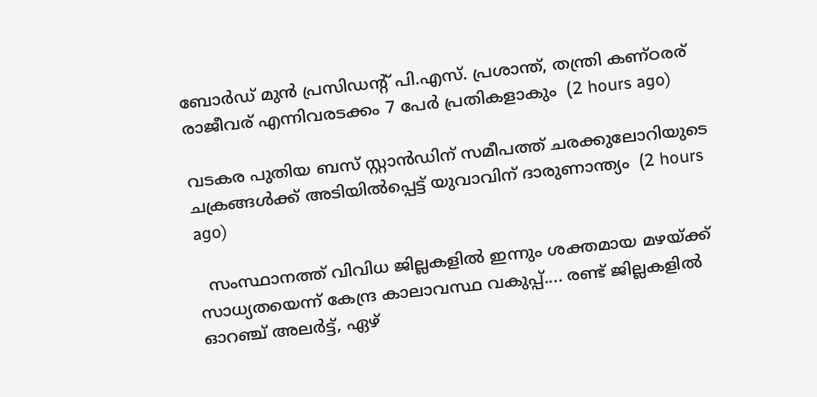ബോർഡ് മുൻ പ്രസിഡന്റ് പി.എസ്. പ്രശാന്ത്, തന്ത്രി കണ്ഠരര് രാജീവര് എന്നിവരടക്കം 7 പേർ പ്രതികളാകും  (2 hours ago)

വടകര പുതിയ ബസ് സ്റ്റാന്‍ഡിന് സമീപത്ത് ചരക്കുലോറിയുടെ ചക്രങ്ങള്‍ക്ക് അടിയില്‍പ്പെട്ട് യുവാവിന് ദാരുണാന്ത്യം  (2 hours ago)

  സംസ്ഥാനത്ത് വിവിധ ജില്ലകളിൽ ഇന്നും ശക്തമായ മഴയ്ക്ക് സാധ്യതയെന്ന് കേന്ദ്ര കാലാവസ്ഥ വകുപ്പ്.... രണ്ട് ജില്ലകളിൽ ഓറഞ്ച് അലർട്ട്, ഏഴ്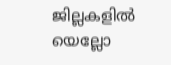ജില്ലകളിൽ യെല്ലോ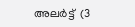അലർട്ട്  (3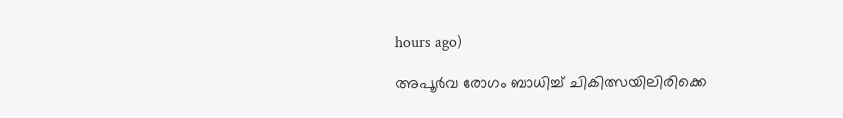hours ago)

അപൂര്‍വ രോഗം ബാധിച്ച് ചികിത്സയിലിരിക്കെ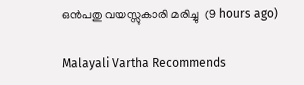ഒന്‍പതു വയസ്സുകാരി മരിച്ചു  (9 hours ago)

Malayali Vartha Recommends